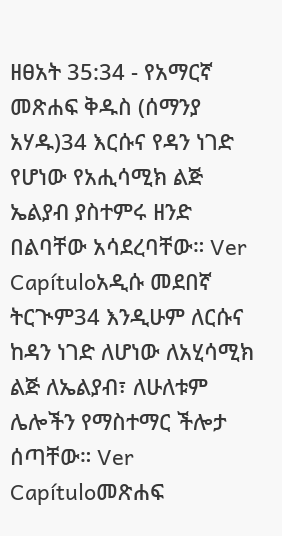ዘፀአት 35:34 - የአማርኛ መጽሐፍ ቅዱስ (ሰማንያ አሃዱ)34 እርሱና የዳን ነገድ የሆነው የአሒሳሚክ ልጅ ኤልያብ ያስተምሩ ዘንድ በልባቸው አሳደረባቸው። Ver Capítuloአዲሱ መደበኛ ትርጒም34 እንዲሁም ለርሱና ከዳን ነገድ ለሆነው ለአሂሳሚክ ልጅ ለኤልያብ፣ ለሁለቱም ሌሎችን የማስተማር ችሎታ ሰጣቸው። Ver Capítuloመጽሐፍ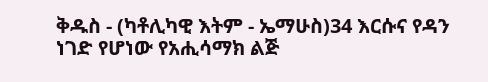ቅዱስ - (ካቶሊካዊ እትም - ኤማሁስ)34 እርሱና የዳን ነገድ የሆነው የአሒሳማክ ልጅ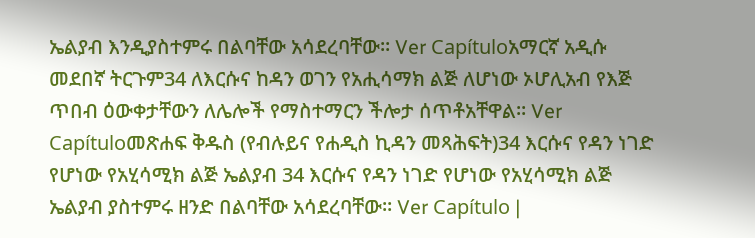ኤልያብ እንዲያስተምሩ በልባቸው አሳደረባቸው። Ver Capítuloአማርኛ አዲሱ መደበኛ ትርጉም34 ለእርሱና ከዳን ወገን የአሒሳማክ ልጅ ለሆነው ኦሆሊአብ የእጅ ጥበብ ዕውቀታቸውን ለሌሎች የማስተማርን ችሎታ ሰጥቶአቸዋል። Ver Capítuloመጽሐፍ ቅዱስ (የብሉይና የሐዲስ ኪዳን መጻሕፍት)34 እርሱና የዳን ነገድ የሆነው የአሂሳሚክ ልጅ ኤልያብ 34 እርሱና የዳን ነገድ የሆነው የአሂሳሚክ ልጅ ኤልያብ ያስተምሩ ዘንድ በልባቸው አሳደረባቸው። Ver Capítulo |